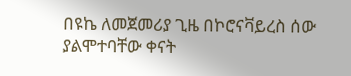በዩኬ ለመጀመሪያ ጊዜ በኮሮናቫይረስ ሰው ያልሞተባቸው ቀናት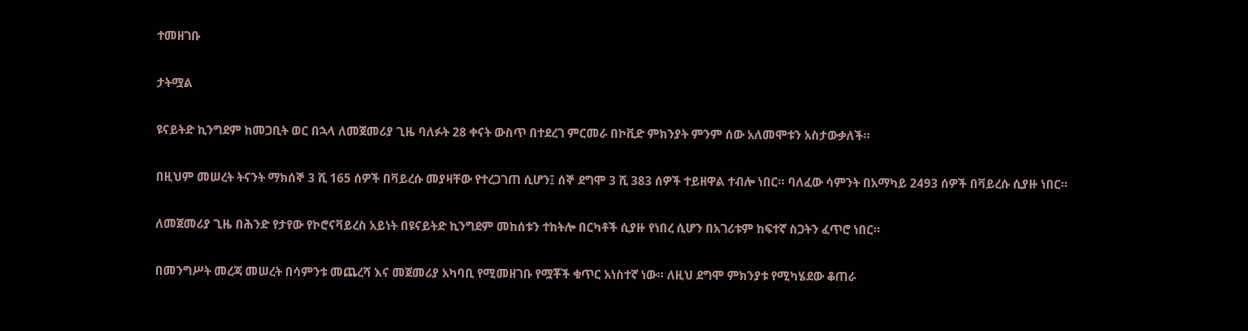ተመዘገቡ

ታትሟል

ዩናይትድ ኪንግደም ከመጋቢት ወር በኋላ ለመጀመሪያ ጊዜ ባለፉት 28 ቀናት ውስጥ በተደረገ ምርመራ በኮቪድ ምክንያት ምንም ሰው አለመሞቱን አስታውቃለች።

በዚህም መሠረት ትናንት ማክሰኞ 3 ሺ 165 ሰዎች በቫይረሱ መያዛቸው የተረጋገጠ ሲሆን፤ ሰኞ ደግሞ 3 ሺ 383 ሰዎች ተይዘዋል ተብሎ ነበር። ባለፈው ሳምንት በአማካይ 2493 ሰዎች በቫይረሱ ሲያዙ ነበር።

ለመጀመሪያ ጊዜ በሕንድ የታየው የኮሮናቫይረስ አይነት በዩናይትድ ኪንግደም መከሰቱን ተከትሎ በርካቶች ሲያዙ የነበረ ሲሆን በአገሪቱም ከፍተኛ ስጋትን ፈጥሮ ነበር።

በመንግሥት መረጃ መሠረት በሳምንቱ መጨረሻ እና መጀመሪያ አካባቢ የሚመዘገቡ የሟቾች ቁጥር አነስተኛ ነው። ለዚህ ደግሞ ምክንያቱ የሚካሄደው ቆጠራ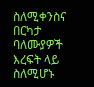ስለሚቀንስና በርካታ ባለሙያዎች እረፍት ላይ ስለሚሆኑ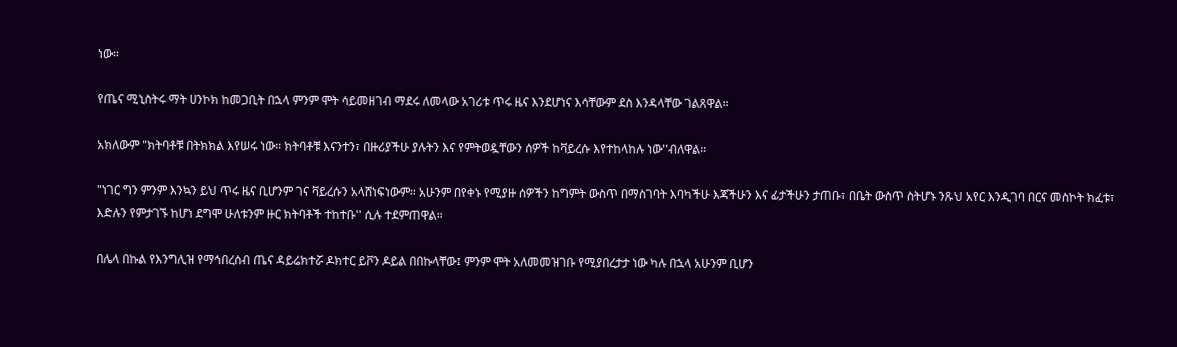ነው።

የጤና ሚኒስትሩ ማት ሀንኮክ ከመጋቢት በኋላ ምንም ሞት ሳይመዘገብ ማደሩ ለመላው አገሪቱ ጥሩ ዜና እንደሆነና እሳቸውም ደስ እንዳላቸው ገልጸዋል።

አክለውም "ክትባቶቹ በትክክል እየሠሩ ነው። ክትባቶቹ እናንተን፣ በዙሪያችሁ ያሉትን እና የምትወዷቸውን ሰዎች ከቫይረሱ እየተከላከሉ ነው''ብለዋል።

"ነገር ግን ምንም እንኳን ይህ ጥሩ ዜና ቢሆንም ገና ቫይረሱን አላሸነፍነውም። አሁንም በየቀኑ የሚያዙ ሰዎችን ከግምት ውስጥ በማስገባት እባካችሁ እጃችሁን እና ፊታችሁን ታጠቡ፣ በቤት ውስጥ ስትሆኑ ንጹህ አየር እንዲገባ በርና መስኮት ክፈቱ፣ እድሉን የምታገኙ ከሆነ ደግሞ ሁለቱንም ዙር ክትባቶች ተከተቡ'' ሲሉ ተደምጠዋል።

በሌላ በኩል የእንግሊዝ የማኅበረሰብ ጤና ዳይሬክተሯ ዶክተር ይቮን ዶይል በበኩላቸው፤ ምንም ሞት አለመመዝገቡ የሚያበረታታ ነው ካሉ በኋላ አሁንም ቢሆን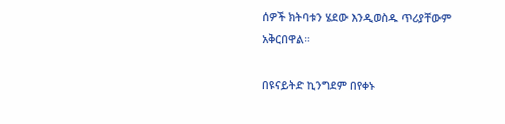ሰዎች ክትባቱን ሄደው እንዲወስዱ ጥሪያቸውም አቅርበዋል።

በዩናይትድ ኪንግደም በየቀኑ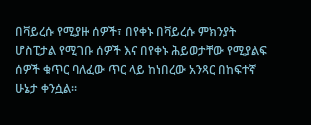በቫይረሱ የሚያዙ ሰዎች፣ በየቀኑ በቫይረሱ ምክንያት ሆስፒታል የሚገቡ ሰዎች እና በየቀኑ ሕይወታቸው የሚያልፍ ሰዎች ቁጥር ባለፈው ጥር ላይ ከነበረው አንጻር በከፍተኛ ሁኔታ ቀንሷል።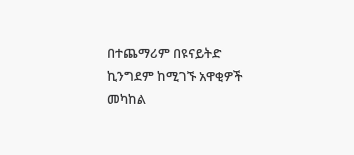በተጨማሪም በዩናይትድ ኪንግደም ከሚገኙ አዋቂዎች መካከል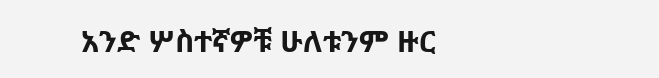አንድ ሦስተኛዎቹ ሁለቱንም ዙር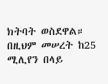ክትባት ወስደዋል። በዚህም መሠረት ከ25 ሚሊየን በላይ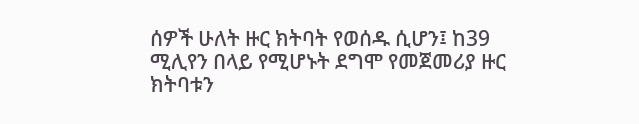ሰዎች ሁለት ዙር ክትባት የወሰዱ ሲሆን፤ ከ39 ሚሊየን በላይ የሚሆኑት ደግሞ የመጀመሪያ ዙር ክትባቱን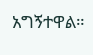አግኝተዋል።